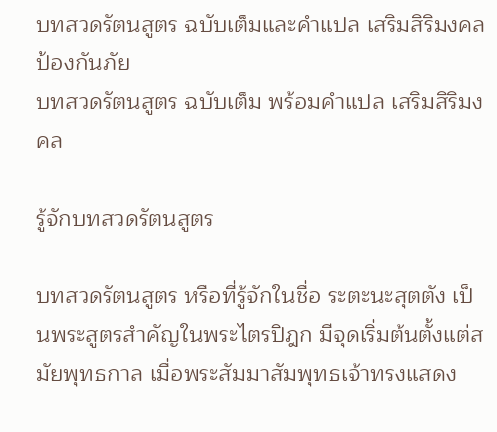บทสวดรัตนสูตร ฉบับเต็มและคำแปล เสริมสิริมงคล ป้องกันภัย
บทสวดรัตนสูตร ฉบับเต็ม พร้อมคำแปล เสริมสิริมงคล

รู้จักบทสวดรัตนสูตร

บทสวดรัตนสูตร หรือที่รู้จักในชื่อ ระตะนะสุตตัง เป็นพระสูตรสำคัญในพระไตรปิฎก มีจุดเริ่มต้นตั้งแต่สมัยพุทธกาล เมื่อพระสัมมาสัมพุทธเจ้าทรงแสดง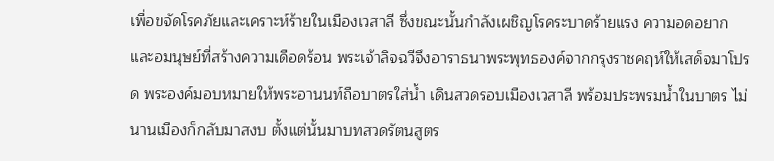เพื่อขจัดโรคภัยและเคราะห์ร้ายในเมืองเวสาลี ซึ่งขณะนั้นกำลังเผชิญโรคระบาดร้ายแรง ความอดอยาก และอมนุษย์ที่สร้างความเดือดร้อน พระเจ้าลิจฉวีจึงอาราธนาพระพุทธองค์จากกรุงราชคฤห์ให้เสด็จมาโปรด พระองค์มอบหมายให้พระอานนท์ถือบาตรใส่น้ำ เดินสวดรอบเมืองเวสาลี พร้อมประพรมน้ำในบาตร ไม่นานเมืองก็กลับมาสงบ ตั้งแต่นั้นมาบทสวดรัตนสูตร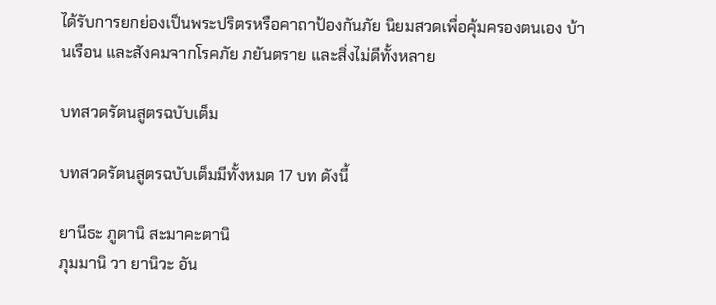ได้รับการยกย่องเป็นพระปริตรหรือคาถาป้องกันภัย นิยมสวดเพื่อคุ้มครองตนเอง บ้านเรือน และสังคมจากโรคภัย ภยันตราย และสิ่งไม่ดีทั้งหลาย

บทสวดรัตนสูตรฉบับเต็ม

บทสวดรัตนสูตรฉบับเต็มมีทั้งหมด 17 บท ดังนี้

ยานีธะ ภูตานิ สะมาคะตานิ
ภุมมานิ วา ยานิวะ อัน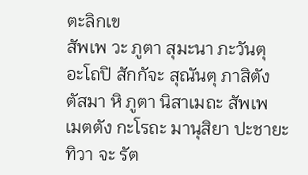ตะลิกเข
สัพเพ วะ ภูตา สุมะนา ภะวันตุ
อะโถปิ สักกัจะ สุณันตุ ภาสิตัง
ตัสมา หิ ภูตา นิสาเมถะ สัพเพ
เมตตัง กะโรถะ มานุสิยา ปะชายะ
ทิวา จะ รัต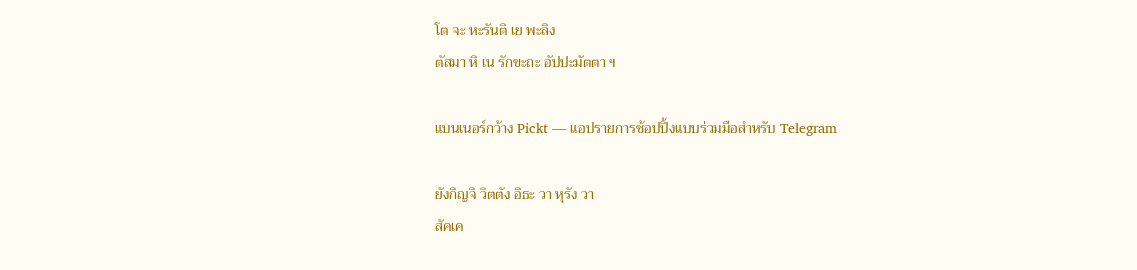โต จะ หะรันติ เย พะลิง
ตัสมา หิ เน รักขะถะ อัปปะมัตตา ฯ

แบนเนอร์กว้าง Pickt — แอปรายการช้อปปิ้งแบบร่วมมือสำหรับ Telegram

ยังกิญจิ วิตตัง อิธะ วา หุรัง วา
สัคเค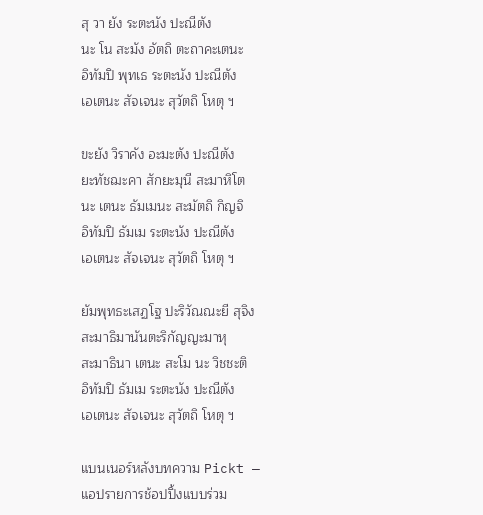สุ วา ยัง ระตะนัง ปะณีตัง
นะ โน สะมัง อัตถิ ตะถาคะเตนะ
อิทัมปิ พุทเธ ระตะนัง ปะณีตัง
เอเตนะ สัจเจนะ สุวัตถิ โหตุ ฯ

ขะยัง วิราคัง อะมะตัง ปะณีตัง
ยะทัชฌะคา สักยะมุนี สะมาหิโต
นะ เตนะ ธัมเมนะ สะมัตถิ กิญจิ
อิทัมปิ ธัมเม ระตะนัง ปะณีตัง
เอเตนะ สัจเจนะ สุวัตถิ โหตุ ฯ

ยัมพุทธะเสฏโฐ ปะริวัณณะยี สุจิง
สะมาธิมานันตะริกัญญะมาหุ
สะมาธินา เตนะ สะโม นะ วิชชะติ
อิทัมปิ ธัมเม ระตะนัง ปะณีตัง
เอเตนะ สัจเจนะ สุวัตถิ โหตุ ฯ

แบนเนอร์หลังบทความ Pickt — แอปรายการช้อปปิ้งแบบร่วม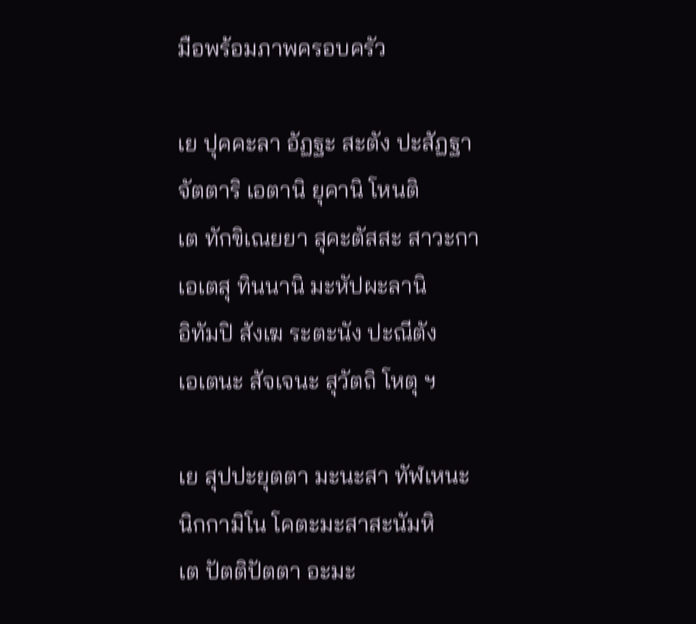มือพร้อมภาพครอบครัว

เย ปุคคะลา อัฏฐะ สะตัง ปะสัฏฐา
จัตตาริ เอตานิ ยุคานิ โหนติ
เต ทักขิเณยยา สุคะตัสสะ สาวะกา
เอเตสุ ทินนานิ มะหัปผะลานิ
อิทัมปิ สังเฆ ระตะนัง ปะณีตัง
เอเตนะ สัจเจนะ สุวัตถิ โหตุ ฯ

เย สุปปะยุตตา มะนะสา ทัฬเหนะ
นิกกามิโน โคตะมะสาสะนัมหิ
เต ปัตติปัตตา อะมะ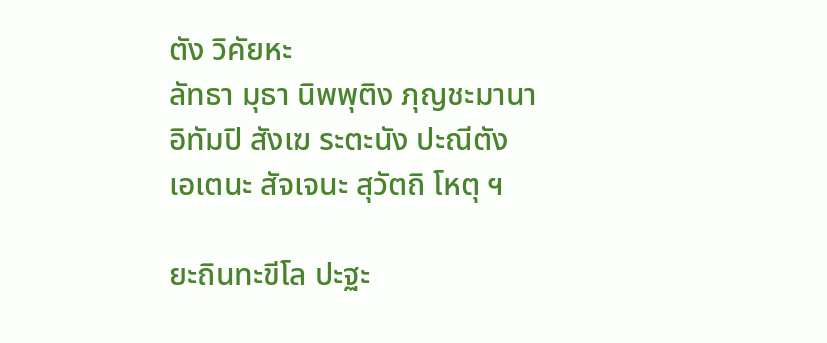ตัง วิคัยหะ
ลัทธา มุธา นิพพุติง ภุญชะมานา
อิทัมปิ สังเฆ ระตะนัง ปะณีตัง
เอเตนะ สัจเจนะ สุวัตถิ โหตุ ฯ

ยะถินทะขีโล ปะฐะ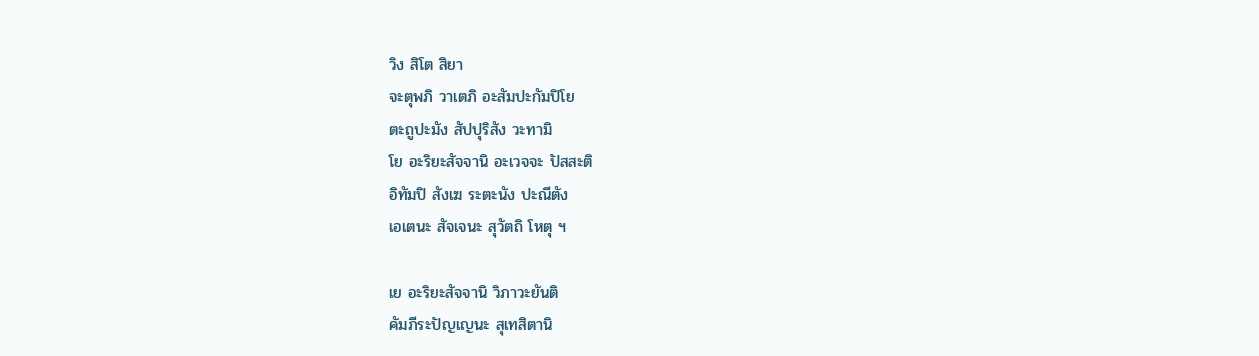วิง สิโต สิยา
จะตุพภิ วาเตภิ อะสัมปะกัมปิโย
ตะถูปะมัง สัปปุริสัง วะทามิ
โย อะริยะสัจจานิ อะเวจจะ ปัสสะติ
อิทัมปิ สังเฆ ระตะนัง ปะณีตัง
เอเตนะ สัจเจนะ สุวัตถิ โหตุ ฯ

เย อะริยะสัจจานิ วิภาวะยันติ
คัมภีระปัญเญนะ สุเทสิตานิ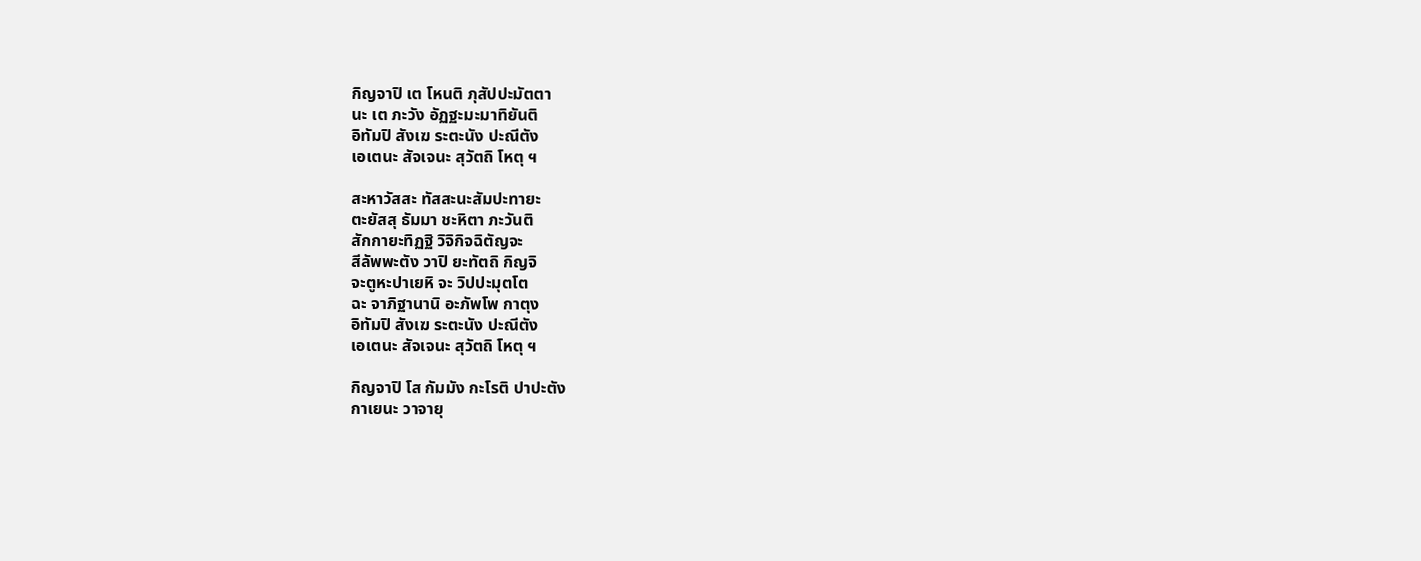กิญจาปิ เต โหนติ ภุสัปปะมัตตา
นะ เต ภะวัง อัฏฐะมะมาทิยันติ
อิทัมปิ สังเฆ ระตะนัง ปะณีตัง
เอเตนะ สัจเจนะ สุวัตถิ โหตุ ฯ

สะหาวัสสะ ทัสสะนะสัมปะทายะ
ตะยัสสุ ธัมมา ชะหิตา ภะวันติ
สักกายะทิฏฐิ วิจิกิจฉิตัญจะ
สีลัพพะตัง วาปิ ยะทัตถิ กิญจิ
จะตูหะปาเยหิ จะ วิปปะมุตโต
ฉะ จาภิฐานานิ อะภัพโพ กาตุง
อิทัมปิ สังเฆ ระตะนัง ปะณีตัง
เอเตนะ สัจเจนะ สุวัตถิ โหตุ ฯ

กิญจาปิ โส กัมมัง กะโรติ ปาปะตัง
กาเยนะ วาจายุ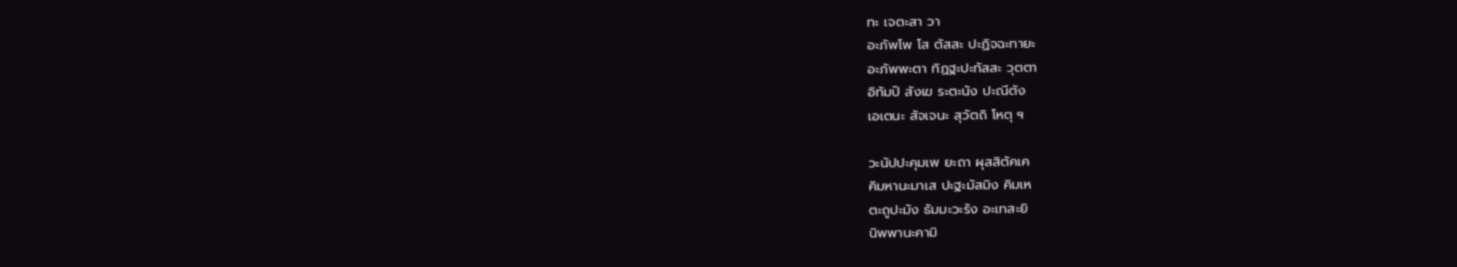ทะ เจตะสา วา
อะภัพโพ โส ตัสสะ ปะฏิจฉะทายะ
อะภัพพะตา ทิฏฐะปะทัสสะ วุตตา
อิทัมปิ สังเฆ ระตะนัง ปะณีตัง
เอเตนะ สัจเจนะ สุวัตถิ โหตุ ฯ

วะนัปปะคุมเพ ยะถา ผุสสิตัคเค
คิมหานะมาเส ปะฐะมัสมิง คิมเห
ตะถูปะมัง ธัมมะวะรัง อะเทสะยิ
นิพพานะคามิ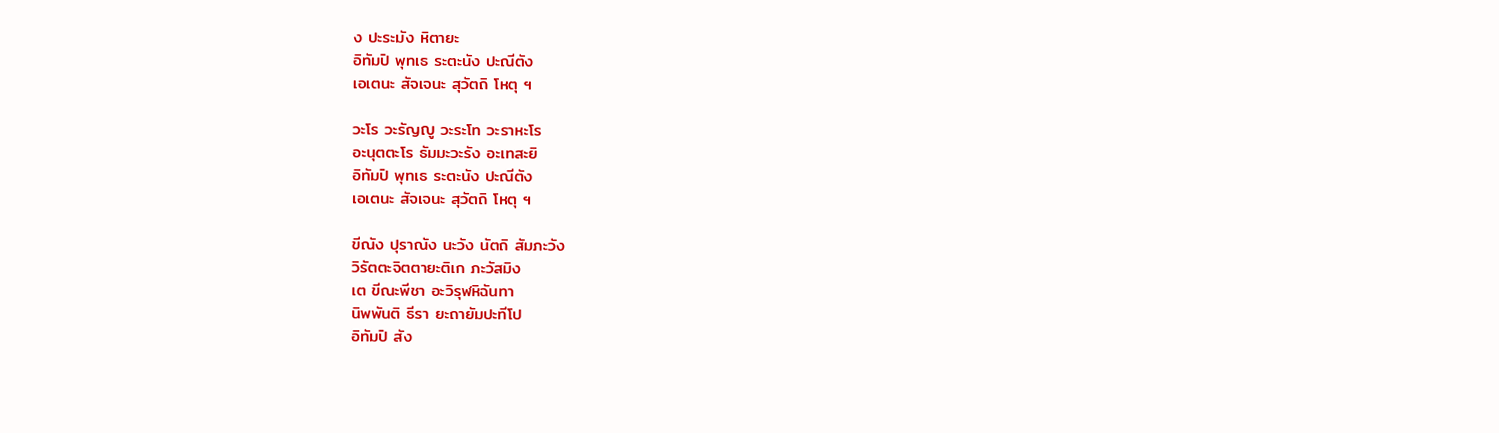ง ปะระมัง หิตายะ
อิทัมปิ พุทเธ ระตะนัง ปะณีตัง
เอเตนะ สัจเจนะ สุวัตถิ โหตุ ฯ

วะโร วะรัญญู วะระโท วะราหะโร
อะนุตตะโร ธัมมะวะรัง อะเทสะยิ
อิทัมปิ พุทเธ ระตะนัง ปะณีตัง
เอเตนะ สัจเจนะ สุวัตถิ โหตุ ฯ

ขีณัง ปุราณัง นะวัง นัตถิ สัมภะวัง
วิรัตตะจิตตายะติเก ภะวัสมิง
เต ขีณะพีชา อะวิรุฬหิฉันทา
นิพพันติ ธีรา ยะถายัมปะทีโป
อิทัมปิ สัง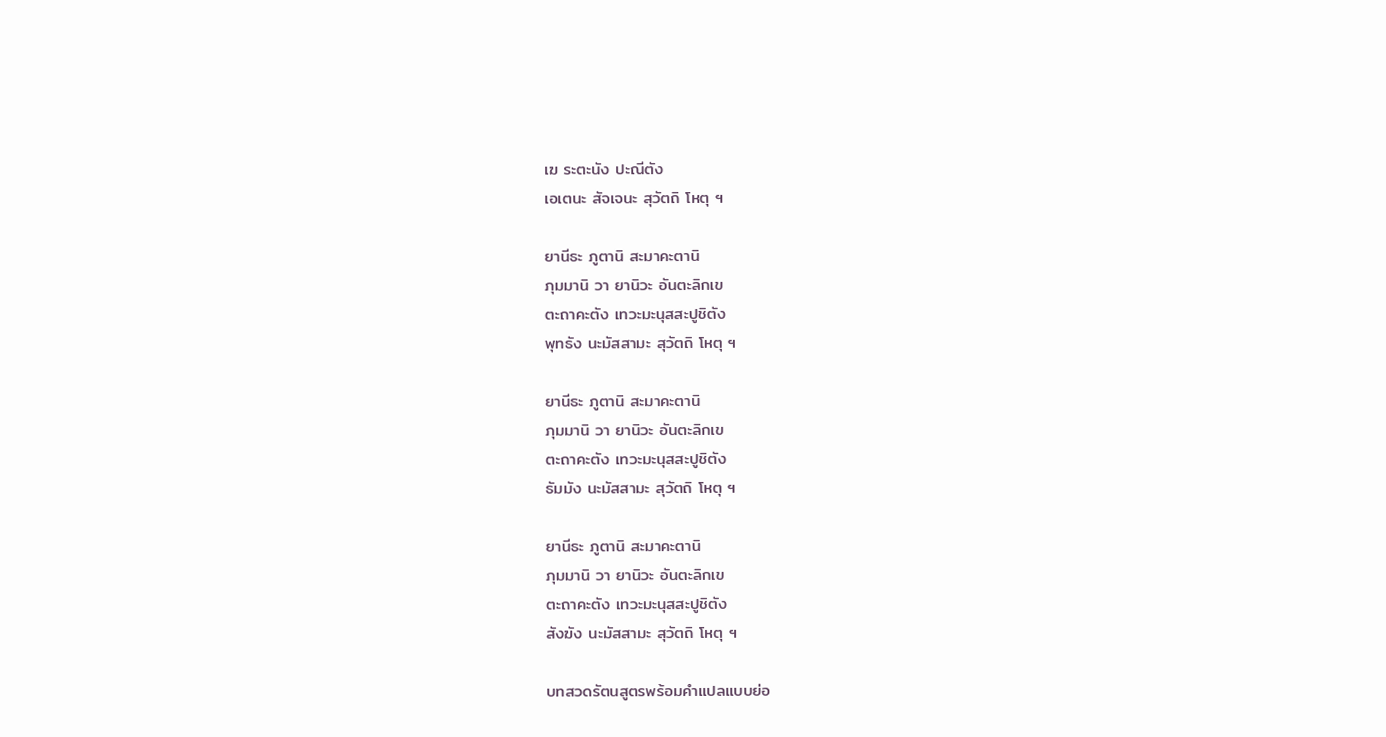เฆ ระตะนัง ปะณีตัง
เอเตนะ สัจเจนะ สุวัตถิ โหตุ ฯ

ยานีธะ ภูตานิ สะมาคะตานิ
ภุมมานิ วา ยานิวะ อันตะลิกเข
ตะถาคะตัง เทวะมะนุสสะปูชิตัง
พุทธัง นะมัสสามะ สุวัตถิ โหตุ ฯ

ยานีธะ ภูตานิ สะมาคะตานิ
ภุมมานิ วา ยานิวะ อันตะลิกเข
ตะถาคะตัง เทวะมะนุสสะปูชิตัง
ธัมมัง นะมัสสามะ สุวัตถิ โหตุ ฯ

ยานีธะ ภูตานิ สะมาคะตานิ
ภุมมานิ วา ยานิวะ อันตะลิกเข
ตะถาคะตัง เทวะมะนุสสะปูชิตัง
สังฆัง นะมัสสามะ สุวัตถิ โหตุ ฯ

บทสวดรัตนสูตรพร้อมคำแปลแบบย่อ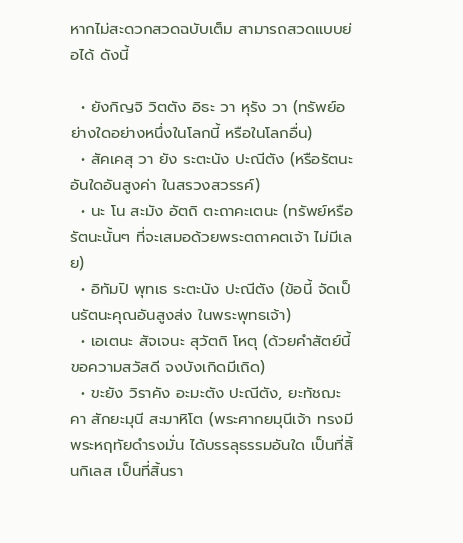หากไม่สะดวกสวดฉบับเต็ม สามารถสวดแบบย่อได้ ดังนี้

  • ยังกิญจิ วิตตัง อิธะ วา หุรัง วา (ทรัพย์อย่างใดอย่างหนึ่งในโลกนี้ หรือในโลกอื่น)
  • สัคเคสุ วา ยัง ระตะนัง ปะณีตัง (หรือรัตนะอันใดอันสูงค่า ในสรวงสวรรค์)
  • นะ โน สะมัง อัตถิ ตะถาคะเตนะ (ทรัพย์หรือรัตนะนั้นๆ ที่จะเสมอด้วยพระตถาคตเจ้า ไม่มีเลย)
  • อิทัมปิ พุทเธ ระตะนัง ปะณีตัง (ข้อนี้ จัดเป็นรัตนะคุณอันสูงส่ง ในพระพุทธเจ้า)
  • เอเตนะ สัจเจนะ สุวัตถิ โหตุ (ด้วยคำสัตย์นี้ ขอความสวัสดี จงบังเกิดมีเถิด)
  • ขะยัง วิราคัง อะมะตัง ปะณีตัง, ยะทัชฌะคา สักยะมุนี สะมาหิโต (พระศากยมุนีเจ้า ทรงมีพระหฤทัยดำรงมั่น ได้บรรลุธรรมอันใด เป็นที่สิ้นกิเลส เป็นที่สิ้นรา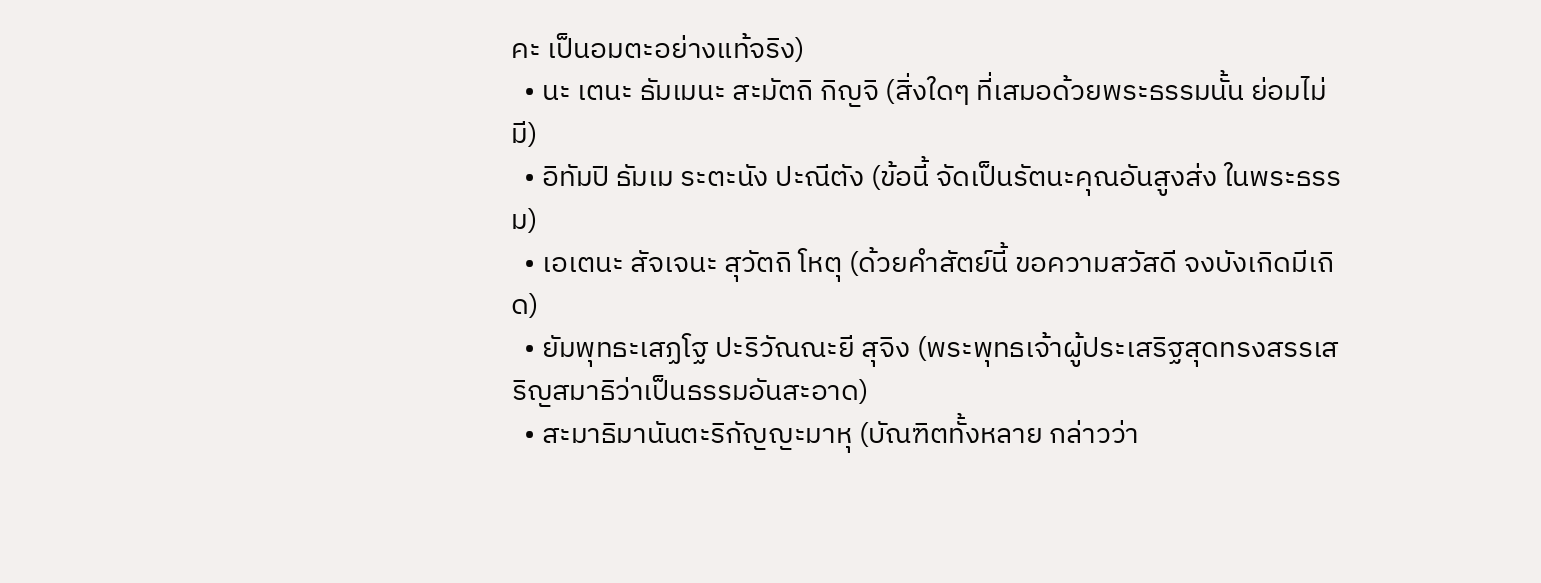คะ เป็นอมตะอย่างแท้จริง)
  • นะ เตนะ ธัมเมนะ สะมัตถิ กิญจิ (สิ่งใดๆ ที่เสมอด้วยพระธรรมนั้น ย่อมไม่มี)
  • อิทัมปิ ธัมเม ระตะนัง ปะณีตัง (ข้อนี้ จัดเป็นรัตนะคุณอันสูงส่ง ในพระธรรม)
  • เอเตนะ สัจเจนะ สุวัตถิ โหตุ (ด้วยคำสัตย์นี้ ขอความสวัสดี จงบังเกิดมีเถิด)
  • ยัมพุทธะเสฏโฐ ปะริวัณณะยี สุจิง (พระพุทธเจ้าผู้ประเสริฐสุดทรงสรรเสริญสมาธิว่าเป็นธรรมอันสะอาด)
  • สะมาธิมานันตะริกัญญะมาหุ (บัณฑิตทั้งหลาย กล่าวว่า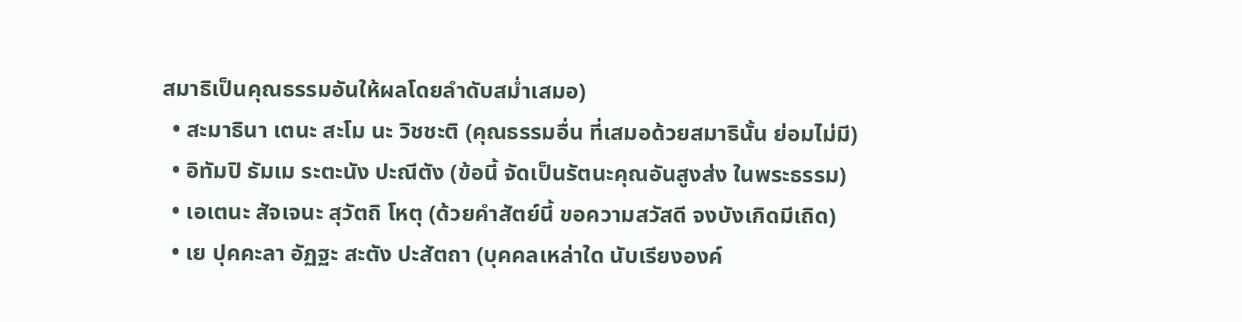สมาธิเป็นคุณธรรมอันให้ผลโดยลำดับสม่ำเสมอ)
  • สะมาธินา เตนะ สะโม นะ วิชชะติ (คุณธรรมอื่น ที่เสมอด้วยสมาธินั้น ย่อมไม่มี)
  • อิทัมปิ ธัมเม ระตะนัง ปะณีตัง (ข้อนี้ จัดเป็นรัตนะคุณอันสูงส่ง ในพระธรรม)
  • เอเตนะ สัจเจนะ สุวัตถิ โหตุ (ด้วยคำสัตย์นี้ ขอความสวัสดี จงบังเกิดมีเถิด)
  • เย ปุคคะลา อัฏฐะ สะตัง ปะสัตถา (บุคคลเหล่าใด นับเรียงองค์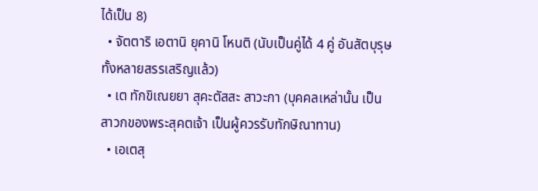ได้เป็น 8)
  • จัตตาริ เอตานิ ยุคานิ โหนติ (นับเป็นคู่ได้ 4 คู่ อันสัตบุรุษทั้งหลายสรรเสริญแล้ว)
  • เต ทักขิเณยยา สุคะตัสสะ สาวะกา (บุคคลเหล่านั้น เป็นสาวกของพระสุคตเจ้า เป็นผู้ควรรับทักษิณาทาน)
  • เอเตสุ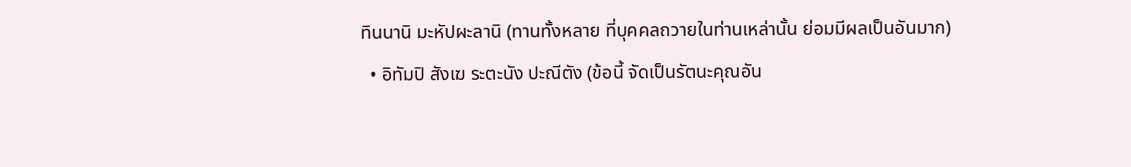ทินนานิ มะหัปผะลานิ (ทานทั้งหลาย ที่บุคคลถวายในท่านเหล่านั้น ย่อมมีผลเป็นอันมาก)
  • อิทัมปิ สังเฆ ระตะนัง ปะณีตัง (ข้อนี้ จัดเป็นรัตนะคุณอัน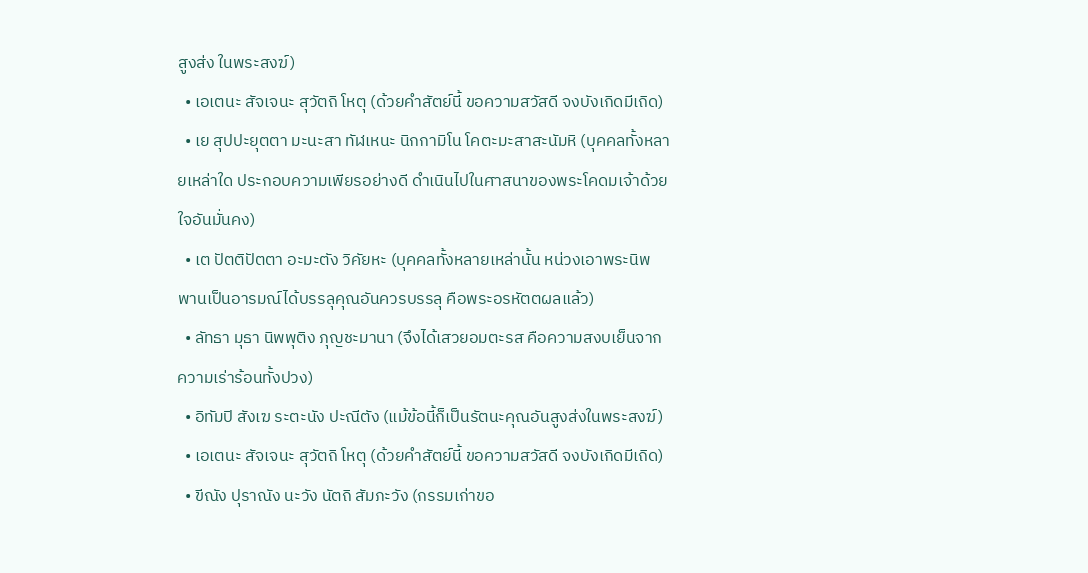สูงส่ง ในพระสงฆ์)
  • เอเตนะ สัจเจนะ สุวัตถิ โหตุ (ด้วยคำสัตย์นี้ ขอความสวัสดี จงบังเกิดมีเถิด)
  • เย สุปปะยุตตา มะนะสา ทัฬเหนะ นิกกามิโน โคตะมะสาสะนัมหิ (บุคคลทั้งหลายเหล่าใด ประกอบความเพียรอย่างดี ดำเนินไปในศาสนาของพระโคดมเจ้าด้วยใจอันมั่นคง)
  • เต ปัตติปัตตา อะมะตัง วิคัยหะ (บุคคลทั้งหลายเหล่านั้น หน่วงเอาพระนิพพานเป็นอารมณ์ได้บรรลุคุณอันควรบรรลุ คือพระอรหัตตผลแล้ว)
  • ลัทธา มุธา นิพพุติง ภุญชะมานา (จึงได้เสวยอมตะรส คือความสงบเย็นจากความเร่าร้อนทั้งปวง)
  • อิทัมปิ สังเฆ ระตะนัง ปะณีตัง (แม้ข้อนี้ก็เป็นรัตนะคุณอันสูงส่งในพระสงฆ์)
  • เอเตนะ สัจเจนะ สุวัตถิ โหตุ (ด้วยคำสัตย์นี้ ขอความสวัสดี จงบังเกิดมีเถิด)
  • ขีณัง ปุราณัง นะวัง นัตถิ สัมภะวัง (กรรมเก่าขอ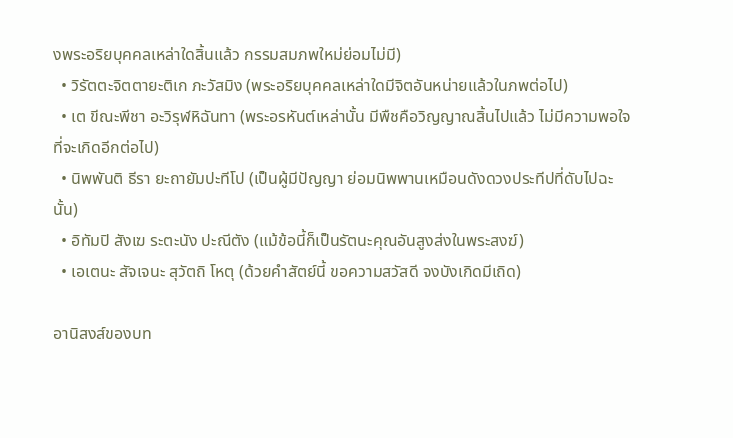งพระอริยบุคคลเหล่าใดสิ้นแล้ว กรรมสมภพใหม่ย่อมไม่มี)
  • วิรัตตะจิตตายะติเก ภะวัสมิง (พระอริยบุคคลเหล่าใดมีจิตอันหน่ายแล้วในภพต่อไป)
  • เต ขีณะพีชา อะวิรุฬหิฉันทา (พระอรหันต์เหล่านั้น มีพืชคือวิญญาณสิ้นไปแล้ว ไม่มีความพอใจที่จะเกิดอีกต่อไป)
  • นิพพันติ ธีรา ยะถายัมปะทีโป (เป็นผู้มีปัญญา ย่อมนิพพานเหมือนดังดวงประทีปที่ดับไปฉะนั้น)
  • อิทัมปิ สังเฆ ระตะนัง ปะณีตัง (แม้ข้อนี้ก็เป็นรัตนะคุณอันสูงส่งในพระสงฆ์)
  • เอเตนะ สัจเจนะ สุวัตถิ โหตุ (ด้วยคำสัตย์นี้ ขอความสวัสดี จงบังเกิดมีเถิด)

อานิสงส์ของบท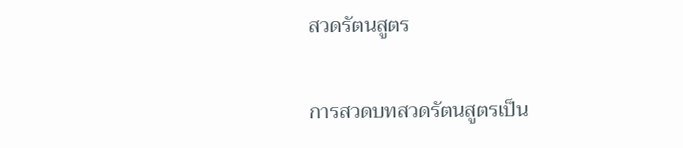สวดรัตนสูตร

การสวดบทสวดรัตนสูตรเป็น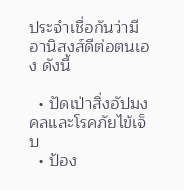ประจำเชื่อกันว่ามีอานิสงส์ดีต่อตนเอง ดังนี้

  • ปัดเป่าสิ่งอัปมงคลและโรคภัยไข้เจ็บ
  • ป้อง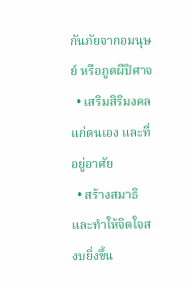กันภัยจากอมนุษย์ หรือภูตผีปิศาจ
  • เสริมสิริมงคลแก่ตนเอง และที่อยู่อาศัย
  • สร้างสมาธิและทำให้จิตใจสงบยิ่งขึ้น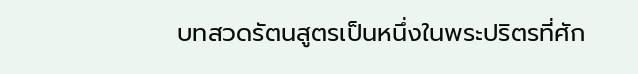บทสวดรัตนสูตรเป็นหนึ่งในพระปริตรที่ศัก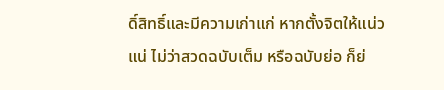ดิ์สิทธิ์และมีความเก่าแก่ หากตั้งจิตให้แน่วแน่ ไม่ว่าสวดฉบับเต็ม หรือฉบับย่อ ก็ย่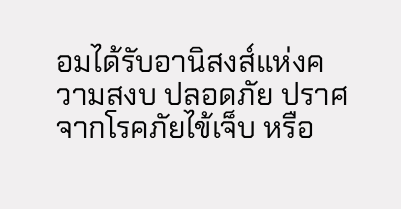อมได้รับอานิสงส์แห่งความสงบ ปลอดภัย ปราศจากโรคภัยไข้เจ็บ หรือ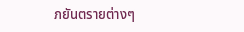ภยันตรายต่างๆ